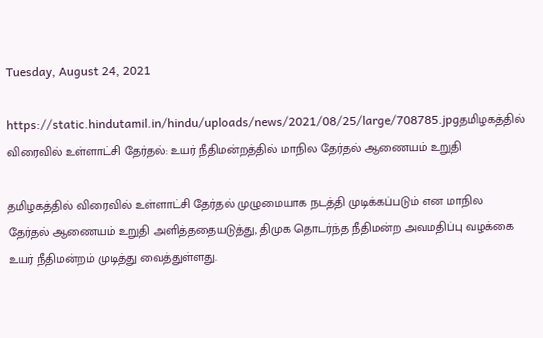Tuesday, August 24, 2021

https://static.hindutamil.in/hindu/uploads/news/2021/08/25/large/708785.jpgதமிழகத்தில் விரைவில் உள்ளாட்சி தேர்தல்: உயர் நீதிமன்றத்தில் மாநில தேர்தல் ஆணையம் உறுதி

தமிழகத்தில் விரைவில் உள்ளாட்சி தேர்தல் முழுமையாக நடத்தி முடிக்கப்படும் என மாநில தேர்தல் ஆணையம் உறுதி அளித்ததையடுத்து, திமுக தொடர்ந்த நீதிமன்ற அவமதிப்பு வழக்கை உயர் நீதிமன்றம் முடித்து வைத்துள்ளது.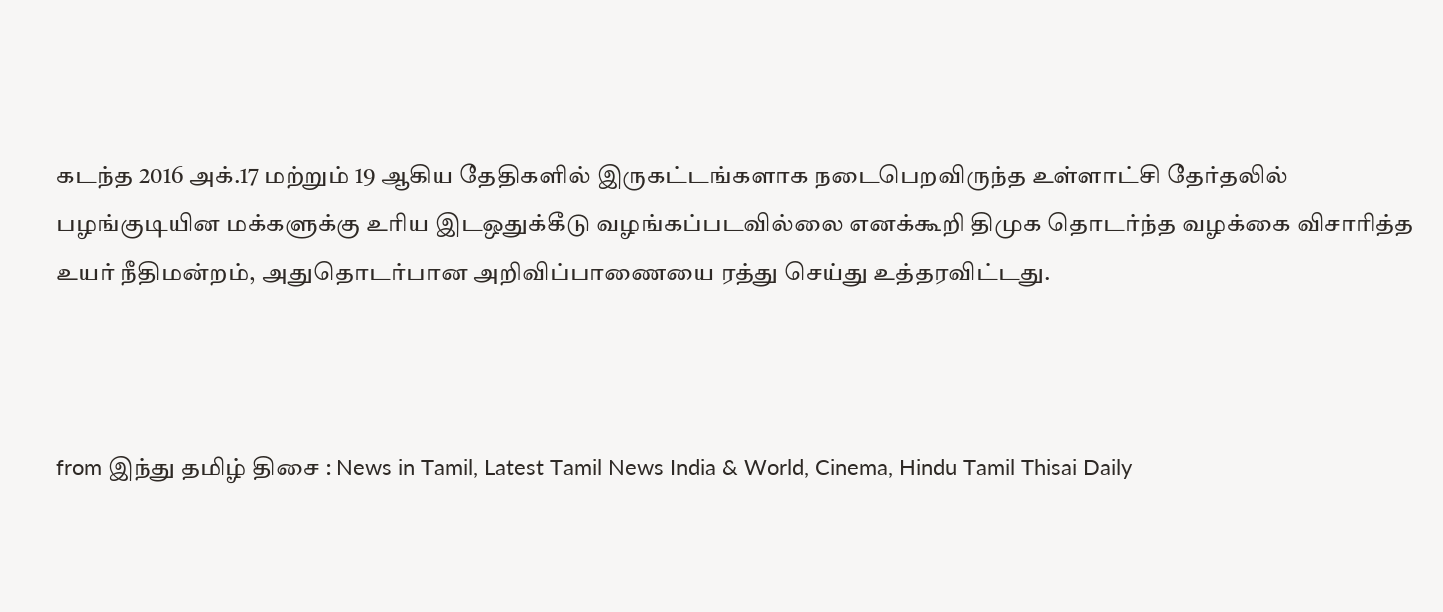கடந்த 2016 அக்.17 மற்றும் 19 ஆகிய தேதிகளில் இருகட்டங்களாக நடைபெறவிருந்த உள்ளாட்சி தேர்தலில் பழங்குடியின மக்களுக்கு உரிய இடஒதுக்கீடு வழங்கப்படவில்லை எனக்கூறி திமுக தொடர்ந்த வழக்கை விசாரித்த உயர் நீதிமன்றம், அதுதொடர்பான அறிவிப்பாணையை ரத்து செய்து உத்தரவிட்டது.



from இந்து தமிழ் திசை : News in Tamil, Latest Tamil News India & World, Cinema, Hindu Tamil Thisai Daily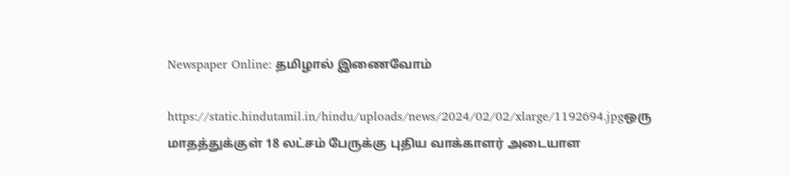Newspaper Online: தமிழால் இணைவோம்

https://static.hindutamil.in/hindu/uploads/news/2024/02/02/xlarge/1192694.jpgஒரு மாதத்துக்குள் 18 லட்சம் பேருக்கு புதிய வாக்காளர் அடையாள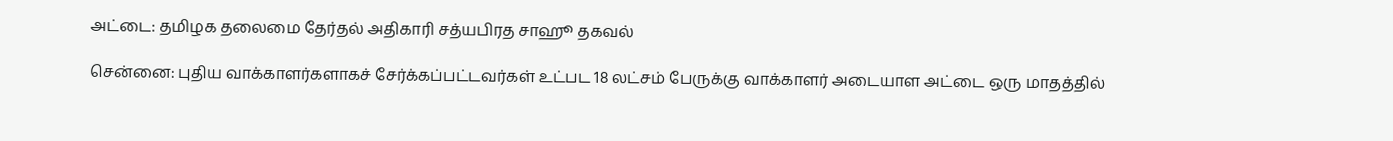அட்டை: தமிழக தலைமை தேர்தல் அதிகாரி சத்யபிரத சாஹூ தகவல்

சென்னை: புதிய வாக்காளர்களாகச் சேர்க்கப்பட்டவர்கள் உட்பட 18 லட்சம் பேருக்கு வாக்காளர் அடையாள அட்டை ஒரு மாதத்தில்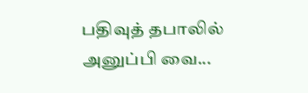பதிவுத் தபாலில் அனுப்பி வை...